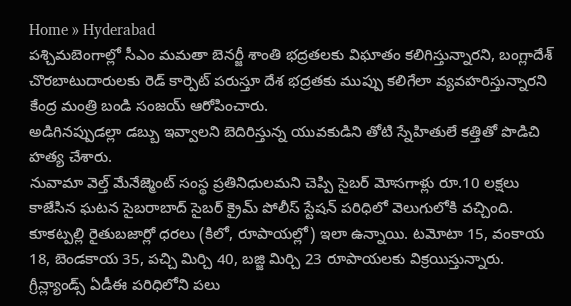Home » Hyderabad
పశ్చిమబెంగాల్లో సీఎం మమతా బెనర్జీ శాంతి భద్రతలకు విఘాతం కలిగిస్తున్నారని, బంగ్లాదేశ్ చొరబాటుదారులకు రెడ్ కార్పెట్ పరుస్తూ దేశ భద్రతకు ముప్పు కలిగేలా వ్యవహరిస్తున్నారని కేంద్ర మంత్రి బండి సంజయ్ ఆరోపించారు.
అడిగినప్పుడల్లా డబ్బు ఇవ్వాలని బెదిరిస్తున్న యువకుడిని తోటి స్నేహితులే కత్తితో పొడిచి హత్య చేశారు.
నువామా వెల్త్ మేనేజ్మెంట్ సంస్థ ప్రతినిధులమని చెప్పి సైబర్ మోసగాళ్లు రూ.10 లక్షలు కాజేసిన ఘటన సైబరాబాద్ సైబర్ క్రైమ్ పోలీస్ స్టేషన్ పరిధిలో వెలుగులోకి వచ్చింది.
కూకట్పల్లి రైతుబజార్లో ధరలు (కిలో, రూపాయల్లో) ఇలా ఉన్నాయి. టమోటా 15, వంకాయ 18, బెండకాయ 35, పచ్చి మిర్చి 40, బజ్జి మిర్చి 23 రూపాయలకు విక్రయిస్తున్నారు.
గ్రీన్ల్యాండ్స్ ఏడీఈ పరిధిలోని పలు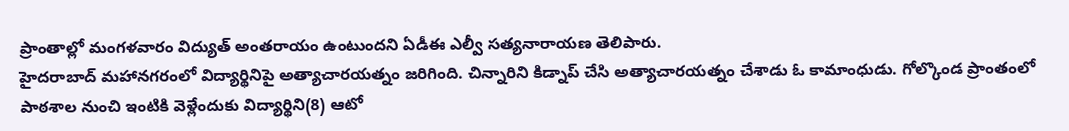ప్రాంతాల్లో మంగళవారం విద్యుత్ అంతరాయం ఉంటుందని ఏడీఈ ఎల్వీ సత్యనారాయణ తెలిపారు.
హైదరాబాద్ మహానగరంలో విద్యార్థినిపై అత్యాచారయత్నం జరిగింది. చిన్నారిని కిడ్నాప్ చేసి అత్యాచారయత్నం చేశాడు ఓ కామాంధుడు. గోల్కొండ ప్రాంతంలో పాఠశాల నుంచి ఇంటికి వెళ్లేందుకు విద్యార్థిని(8) ఆటో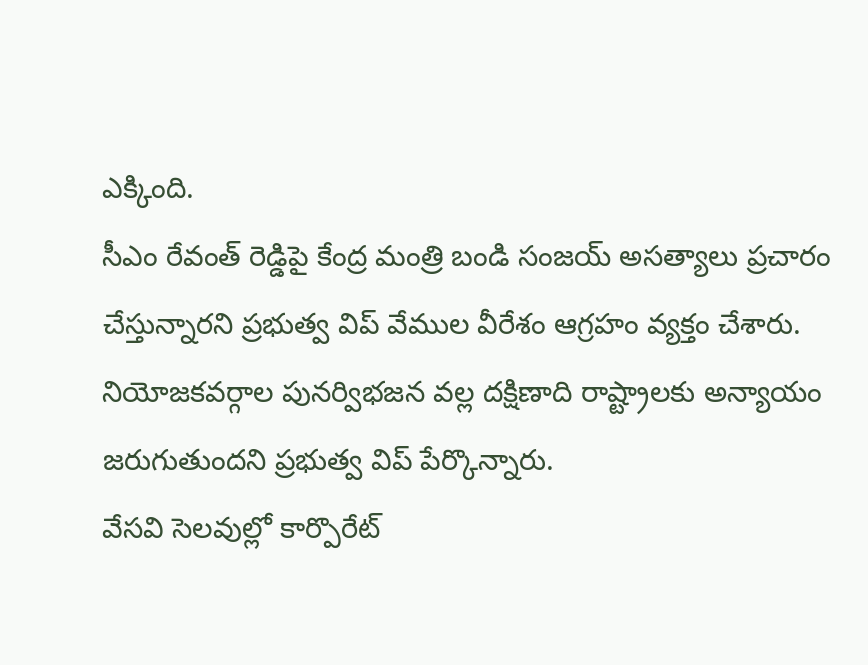ఎక్కింది.
సీఎం రేవంత్ రెడ్డిపై కేంద్ర మంత్రి బండి సంజయ్ అసత్యాలు ప్రచారం చేస్తున్నారని ప్రభుత్వ విప్ వేముల వీరేశం ఆగ్రహం వ్యక్తం చేశారు. నియోజకవర్గాల పునర్విభజన వల్ల దక్షిణాది రాష్ట్రాలకు అన్యాయం జరుగుతుందని ప్రభుత్వ విప్ పేర్కొన్నారు.
వేసవి సెలవుల్లో కార్పొరేట్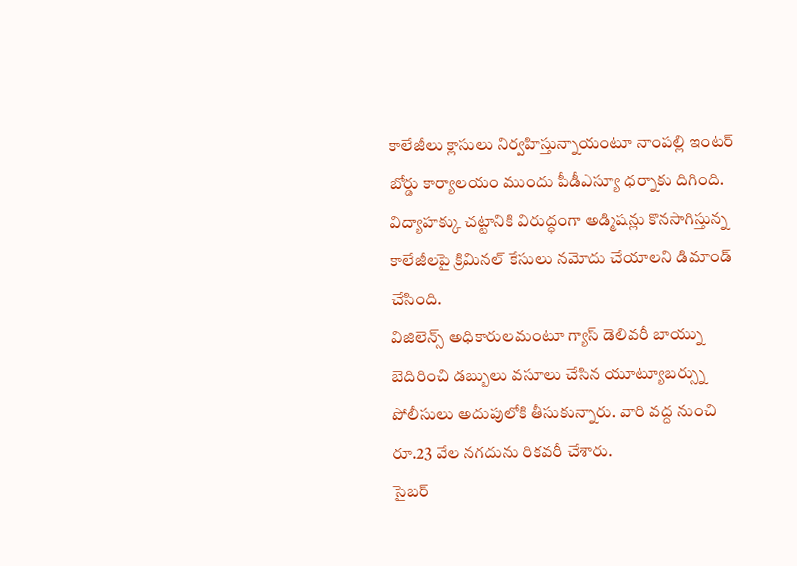కాలేజీలు క్లాసులు నిర్వహిస్తున్నాయంటూ నాంపల్లి ఇంటర్ బోర్డు కార్యాలయం ముందు పీడీఎస్యూ ధర్నాకు దిగింది. విద్యాహక్కు చట్టానికి విరుద్ధంగా అడ్మిషన్లు కొనసాగిస్తున్న కాలేజీలపై క్రిమినల్ కేసులు నమోదు చేయాలని డిమాండ్ చేసింది.
విజిలెన్స్ అధికారులమంటూ గ్యాస్ డెలివరీ బాయ్ను బెదిరించి డబ్బులు వసూలు చేసిన యూట్యూబర్స్ను పోలీసులు అదుపులోకి తీసుకున్నారు. వారి వద్ద నుంచి రూ.23 వేల నగదును రికవరీ చేశారు.
సైబర్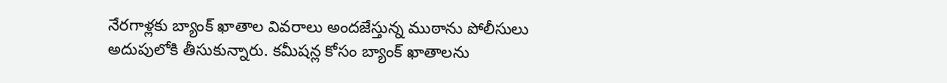నేరగాళ్లకు బ్యాంక్ ఖాతాల వివరాలు అందజేస్తున్న ముఠాను పోలీసులు అదుపులోకి తీసుకున్నారు. కమీషన్ల కోసం బ్యాంక్ ఖాతాలను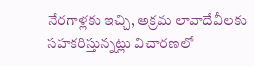నేరగాళ్లకు ఇచ్చి, అక్రమ లావాదేవీలకు సహకరిస్తున్నట్లు విచారణలో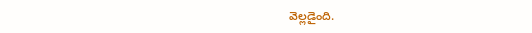వెల్లడైంది.